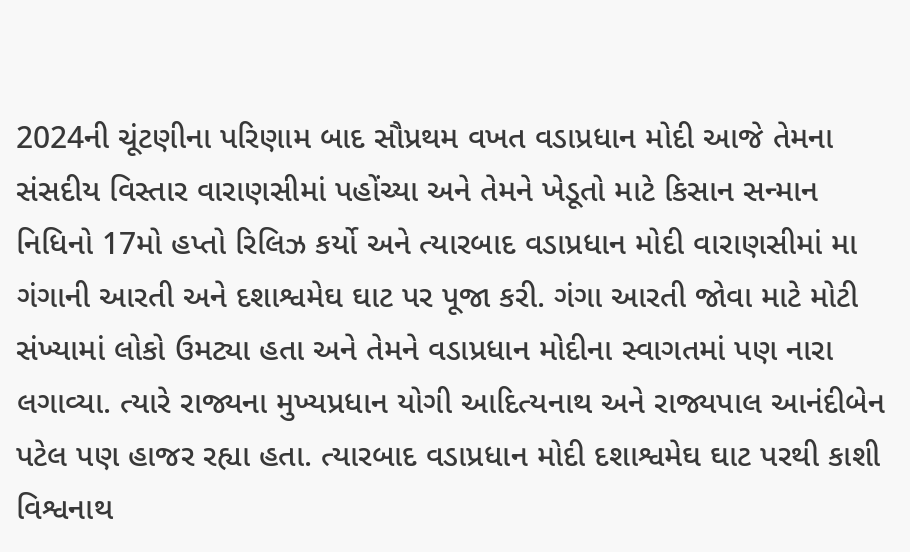2024ની ચૂંટણીના પરિણામ બાદ સૌપ્રથમ વખત વડાપ્રધાન મોદી આજે તેમના સંસદીય વિસ્તાર વારાણસીમાં પહોંચ્યા અને તેમને ખેડૂતો માટે કિસાન સન્માન નિધિનો 17મો હપ્તો રિલિઝ કર્યો અને ત્યારબાદ વડાપ્રધાન મોદી વારાણસીમાં મા ગંગાની આરતી અને દશાશ્વમેઘ ઘાટ પર પૂજા કરી. ગંગા આરતી જોવા માટે મોટી સંખ્યામાં લોકો ઉમટ્યા હતા અને તેમને વડાપ્રધાન મોદીના સ્વાગતમાં પણ નારા લગાવ્યા. ત્યારે રાજ્યના મુખ્યપ્રધાન યોગી આદિત્યનાથ અને રાજ્યપાલ આનંદીબેન પટેલ પણ હાજર રહ્યા હતા. ત્યારબાદ વડાપ્રધાન મોદી દશાશ્વમેઘ ઘાટ પરથી કાશી વિશ્વનાથ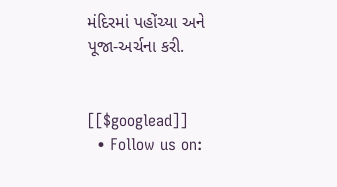મંદિરમાં પહોંચ્યા અને પૂજા-અર્ચના કરી.


[[$googlead]]
  • Follow us on: